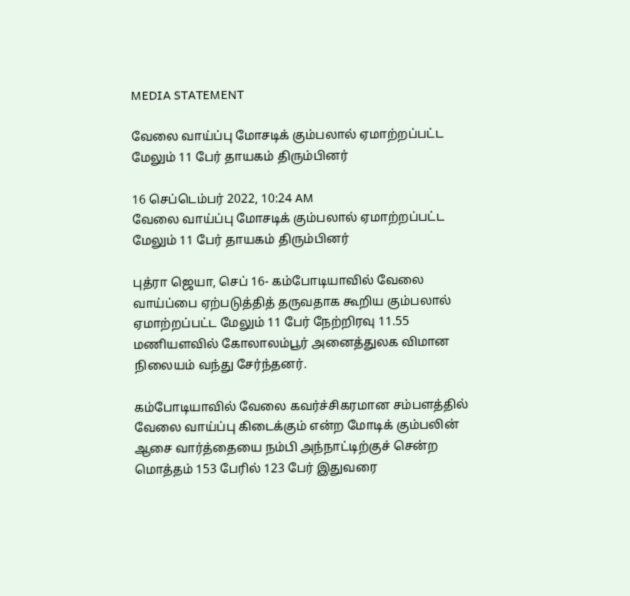MEDIA STATEMENT

வேலை வாய்ப்பு மோசடிக் கும்பலால் ஏமாற்றப்பட்ட மேலும் 11 பேர் தாயகம் திரும்பினர்

16 செப்டெம்பர் 2022, 10:24 AM
வேலை வாய்ப்பு மோசடிக் கும்பலால் ஏமாற்றப்பட்ட மேலும் 11 பேர் தாயகம் திரும்பினர்

புத்ரா ஜெயா, செப் 16- கம்போடியாவில் வேலை வாய்ப்பை ஏற்படுத்தித் தருவதாக கூறிய கும்பலால் ஏமாற்றப்பட்ட மேலும் 11 பேர் நேற்றிரவு 11.55 மணியளவில் கோலாலம்பூர் அனைத்துலக விமான நிலையம் வந்து சேர்ந்தனர்.

கம்போடியாவில் வேலை கவர்ச்சிகரமான சம்பளத்தில் வேலை வாய்ப்பு கிடைக்கும் என்ற மோடிக் கும்பலின் ஆசை வார்த்தையை நம்பி அந்நாட்டிற்குச் சென்ற மொத்தம் 153 பேரில் 123 பேர் இதுவரை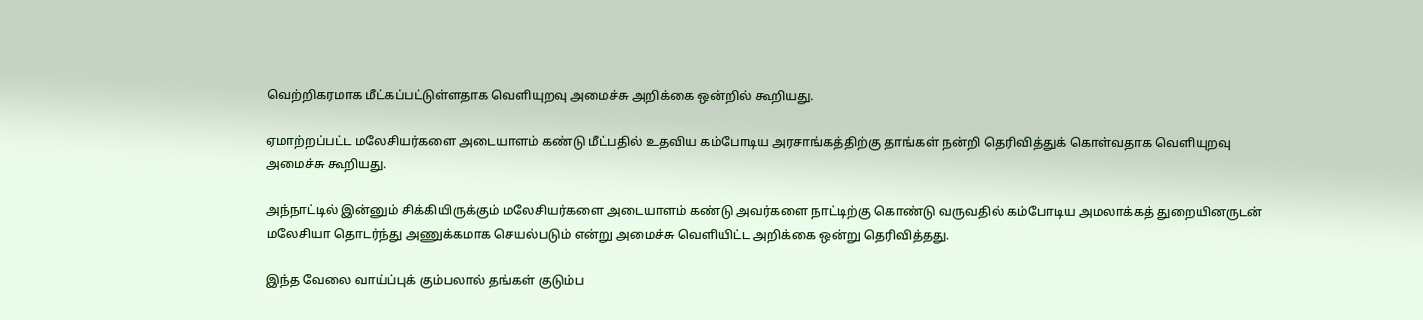வெற்றிகரமாக மீட்கப்பட்டுள்ளதாக வெளியுறவு அமைச்சு அறிக்கை ஒன்றில் கூறியது.

ஏமாற்றப்பட்ட மலேசியர்களை அடையாளம் கண்டு மீட்பதில் உதவிய கம்போடிய அரசாங்கத்திற்கு தாங்கள் நன்றி தெரிவித்துக் கொள்வதாக வெளியுறவு அமைச்சு கூறியது.

அந்நாட்டில் இன்னும் சிக்கியிருக்கும் மலேசியர்களை அடையாளம் கண்டு அவர்களை நாட்டிற்கு கொண்டு வருவதில் கம்போடிய அமலாக்கத் துறையினருடன் மலேசியா தொடர்ந்து அணுக்கமாக செயல்படும் என்று அமைச்சு வெளியிட்ட அறிக்கை ஒன்று தெரிவித்தது.

இந்த வேலை வாய்ப்புக் கும்பலால் தங்கள் குடும்ப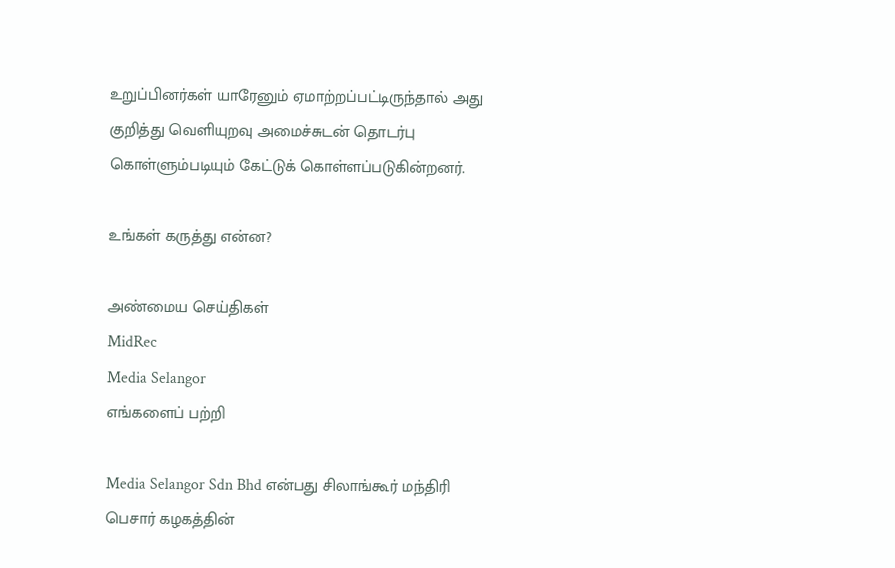உறுப்பினர்கள் யாரேனும் ஏமாற்றப்பட்டிருந்தால் அது குறித்து வெளியுறவு அமைச்சுடன் தொடர்பு கொள்ளும்படியும் கேட்டுக் கொள்ளப்படுகின்றனர்.

உங்கள் கருத்து என்ன?

அண்மைய செய்திகள்
MidRec
Media Selangor
எங்களைப் பற்றி

Media Selangor Sdn Bhd என்பது சிலாங்கூர் மந்திரி பெசார் கழகத்தின்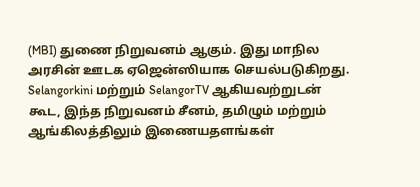(MBI) துணை நிறுவனம் ஆகும். இது மாநில அரசின் ஊடக ஏஜென்ஸியாக செயல்படுகிறது. Selangorkini மற்றும் SelangorTV ஆகியவற்றுடன் கூட, இந்த நிறுவனம் சீனம், தமிழும் மற்றும் ஆங்கிலத்திலும் இணையதளங்கள்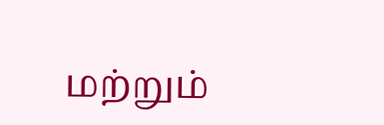மற்றும்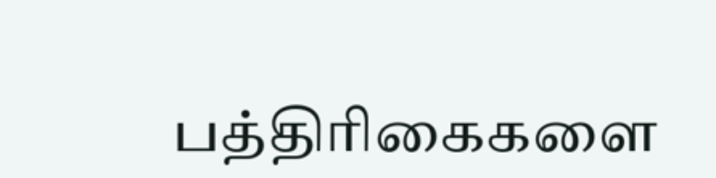பத்திரிகைகளை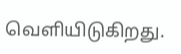வெளியிடுகிறது.